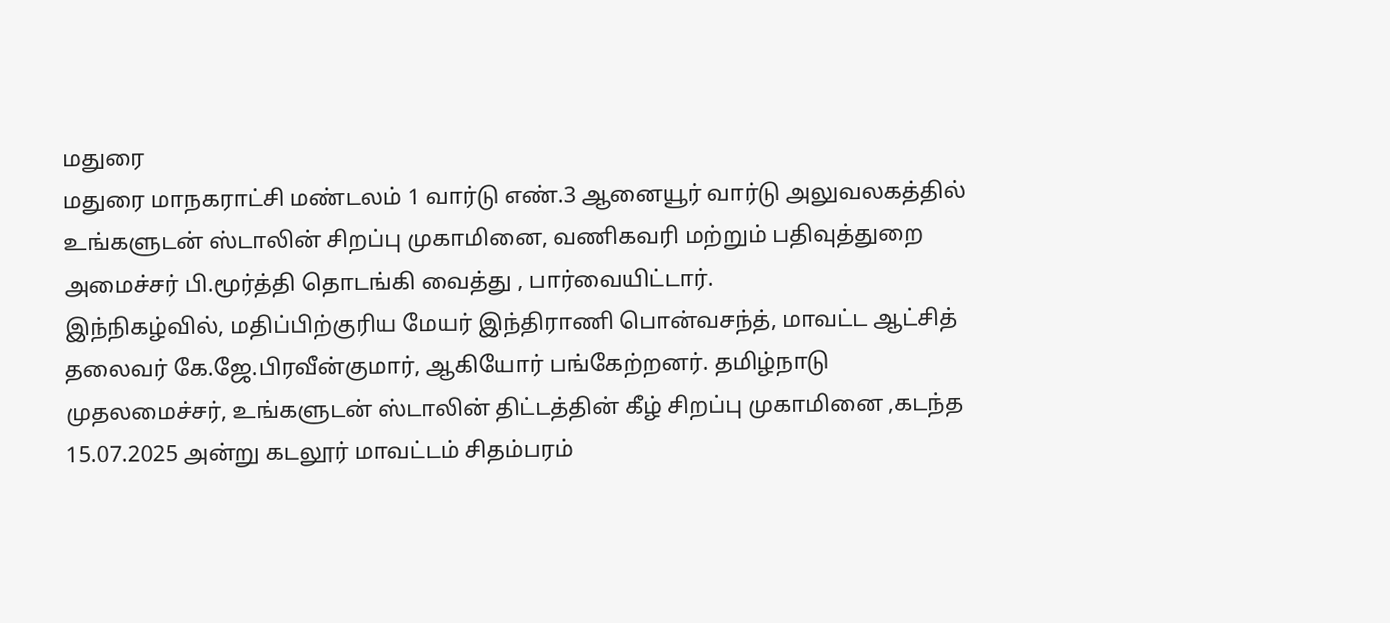மதுரை
மதுரை மாநகராட்சி மண்டலம் 1 வார்டு எண்.3 ஆனையூர் வார்டு அலுவலகத்தில் உங்களுடன் ஸ்டாலின் சிறப்பு முகாமினை, வணிகவரி மற்றும் பதிவுத்துறை அமைச்சர் பி.மூர்த்தி தொடங்கி வைத்து , பார்வையிட்டார்.
இந்நிகழ்வில், மதிப்பிற்குரிய மேயர் இந்திராணி பொன்வசந்த், மாவட்ட ஆட்சித் தலைவர் கே.ஜே.பிரவீன்குமார், ஆகியோர் பங்கேற்றனர். தமிழ்நாடு முதலமைச்சர், உங்களுடன் ஸ்டாலின் திட்டத்தின் கீழ் சிறப்பு முகாமினை ,கடந்த 15.07.2025 அன்று கடலூர் மாவட்டம் சிதம்பரம்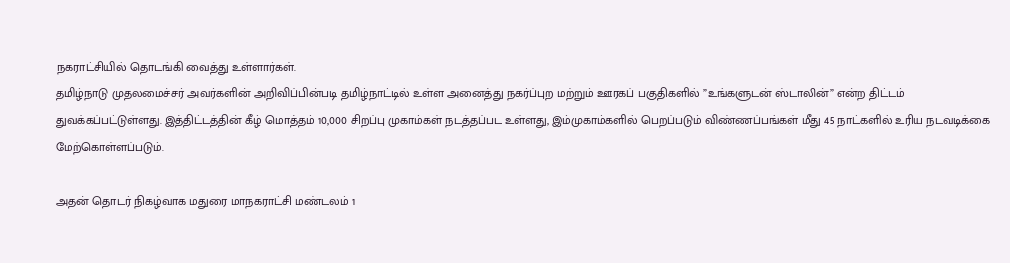நகராட்சியில் தொடங்கி வைத்து உள்ளார்கள்.
தமிழ்நாடு முதலமைச்சர் அவர்களின் அறிவிப்பின்படி தமிழ்நாட்டில் உள்ள அனைத்து நகர்ப்புற மற்றும் ஊரகப் பகுதிகளில் ”உங்களுடன் ஸ்டாலின்” என்ற திட்டம் துவக்கப்பட்டுள்ளது. இத்திட்டத்தின் கீழ் மொத்தம் 10,000 சிறப்பு முகாம்கள் நடத்தப்பட உள்ளது, இம்முகாம்களில் பெறப்படும் விண்ணப்பங்கள் மீது 45 நாட்களில் உரிய நடவடிக்கை மேற்கொள்ளப்படும்.

அதன் தொடர் நிகழ்வாக மதுரை மாநகராட்சி மண்டலம் 1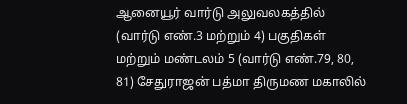ஆனையூர் வார்டு அலுவலகத்தில் (வார்டு எண்.3 மற்றும் 4) பகுதிகள் மற்றும் மண்டலம் 5 (வார்டு எண்.79, 80, 81) சேதுராஜன் பத்மா திருமண மகாலில்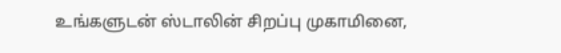உங்களுடன் ஸ்டாலின் சிறப்பு முகாமினை,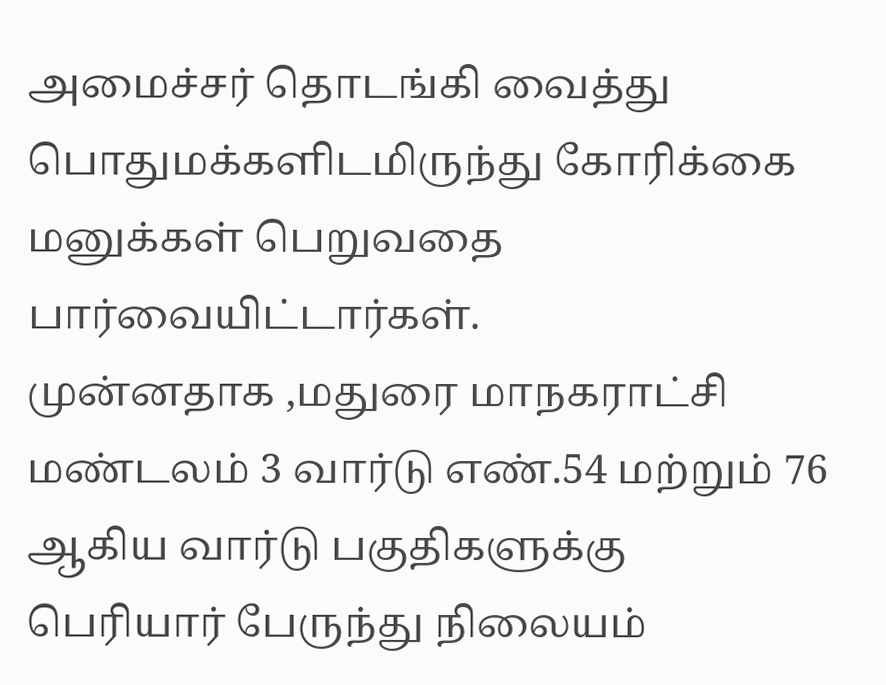அமைச்சர் தொடங்கி வைத்து பொதுமக்களிடமிருந்து கோரிக்கை மனுக்கள் பெறுவதை பார்வையிட்டார்கள்.
முன்னதாக ,மதுரை மாநகராட்சி மண்டலம் 3 வார்டு எண்.54 மற்றும் 76 ஆகிய வார்டு பகுதிகளுக்கு பெரியார் பேருந்து நிலையம்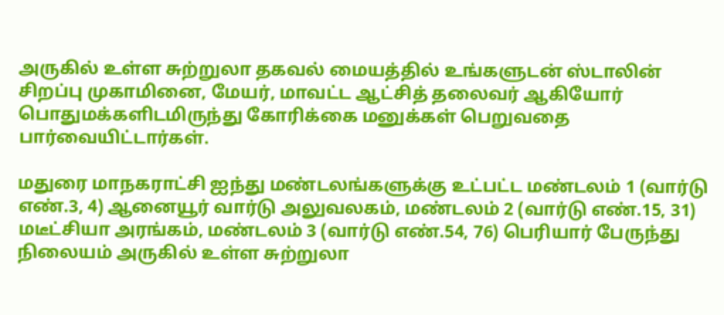அருகில் உள்ள சுற்றுலா தகவல் மையத்தில் உங்களுடன் ஸ்டாலின் சிறப்பு முகாமினை, மேயர், மாவட்ட ஆட்சித் தலைவர் ஆகியோர் பொதுமக்களிடமிருந்து கோரிக்கை மனுக்கள் பெறுவதை பார்வையிட்டார்கள்.

மதுரை மாநகராட்சி ஐந்து மண்டலங்களுக்கு உட்பட்ட மண்டலம் 1 (வார்டு எண்.3, 4) ஆனையூர் வார்டு அலுவலகம், மண்டலம் 2 (வார்டு எண்.15, 31) மடீட்சியா அரங்கம், மண்டலம் 3 (வார்டு எண்.54, 76) பெரியார் பேருந்து நிலையம் அருகில் உள்ள சுற்றுலா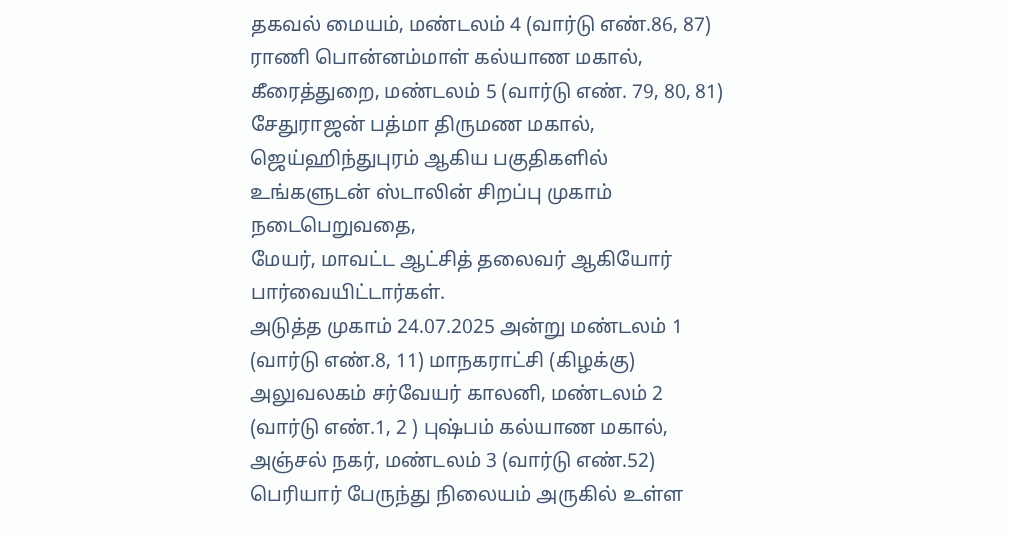தகவல் மையம், மண்டலம் 4 (வார்டு எண்.86, 87) ராணி பொன்னம்மாள் கல்யாண மகால், கீரைத்துறை, மண்டலம் 5 (வார்டு எண். 79, 80, 81) சேதுராஜன் பத்மா திருமண மகால், ஜெய்ஹிந்துபுரம் ஆகிய பகுதிகளில் உங்களுடன் ஸ்டாலின் சிறப்பு முகாம் நடைபெறுவதை,
மேயர், மாவட்ட ஆட்சித் தலைவர் ஆகியோர் பார்வையிட்டார்கள்.
அடுத்த முகாம் 24.07.2025 அன்று மண்டலம் 1 (வார்டு எண்.8, 11) மாநகராட்சி (கிழக்கு) அலுவலகம் சர்வேயர் காலனி, மண்டலம் 2 (வார்டு எண்.1, 2 ) புஷ்பம் கல்யாண மகால், அஞ்சல் நகர், மண்டலம் 3 (வார்டு எண்.52) பெரியார் பேருந்து நிலையம் அருகில் உள்ள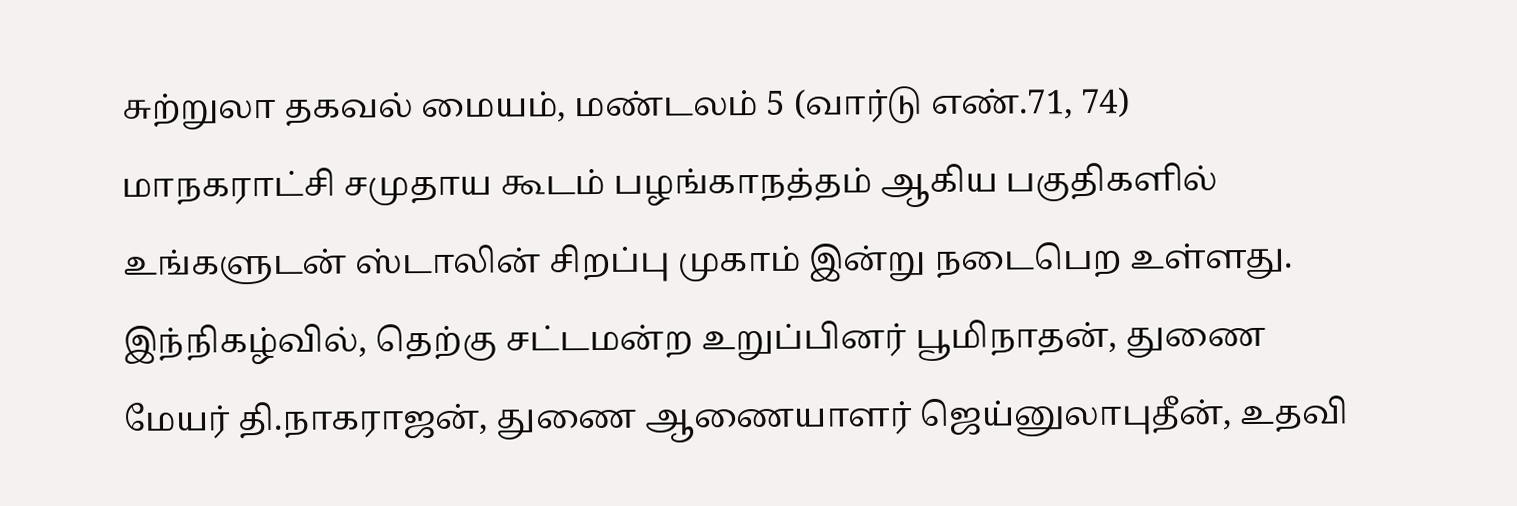சுற்றுலா தகவல் மையம், மண்டலம் 5 (வார்டு எண்.71, 74) மாநகராட்சி சமுதாய கூடம் பழங்காநத்தம் ஆகிய பகுதிகளில் உங்களுடன் ஸ்டாலின் சிறப்பு முகாம் இன்று நடைபெற உள்ளது.
இந்நிகழ்வில், தெற்கு சட்டமன்ற உறுப்பினர் பூமிநாதன், துணை மேயர் தி.நாகராஜன், துணை ஆணையாளர் ஜெய்னுலாபுதீன், உதவி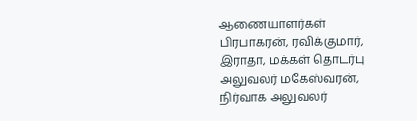ஆணையாளர்கள் பிரபாகரன், ரவிக்குமார், இராதா, மக்கள் தொடர்பு அலுவலர் மகேஸ்வரன், நிர்வாக அலுவலர்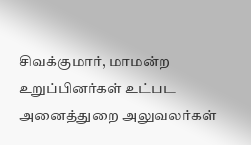சிவக்குமார், மாமன்ற உறுப்பினர்கள் உட்பட அனைத்துறை அலுவலர்கள்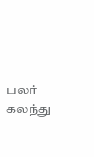பலர் கலந்து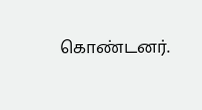கொண்டனர்.